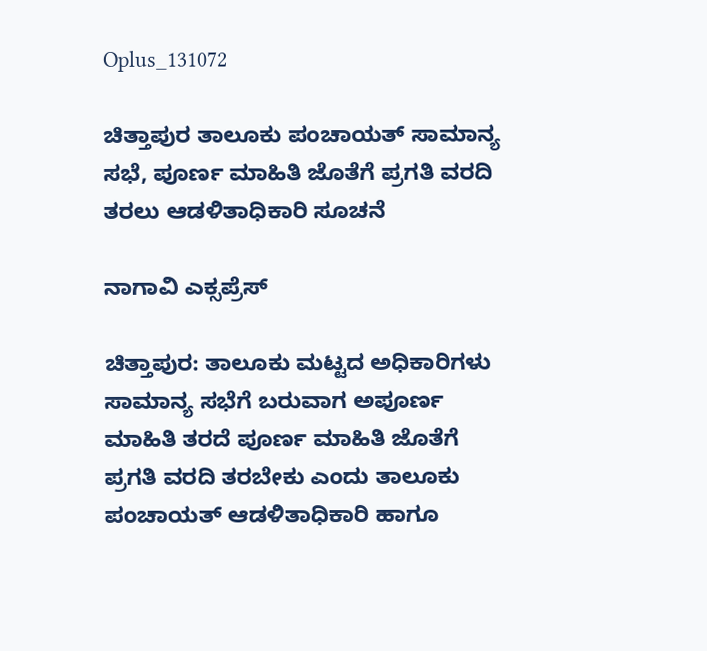Oplus_131072

ಚಿತ್ತಾಪುರ ತಾಲೂಕು ಪಂಚಾಯತ್ ಸಾಮಾನ್ಯ ಸಭೆ, ಪೂರ್ಣ ಮಾಹಿತಿ ಜೊತೆಗೆ ಪ್ರಗತಿ ವರದಿ ತರಲು ಆಡಳಿತಾಧಿಕಾರಿ ಸೂಚನೆ

ನಾಗಾವಿ ಎಕ್ಸಪ್ರೆಸ್

ಚಿತ್ತಾಪುರ: ತಾಲೂಕು ಮಟ್ಟದ ಅಧಿಕಾರಿಗಳು ಸಾಮಾನ್ಯ ಸಭೆಗೆ ಬರುವಾಗ ಅಪೂರ್ಣ ಮಾಹಿತಿ ತರದೆ ಪೂರ್ಣ ಮಾಹಿತಿ ಜೊತೆಗೆ ಪ್ರಗತಿ ವರದಿ ತರಬೇಕು ಎಂದು ತಾಲೂಕು ಪಂಚಾಯತ್ ಆಡಳಿತಾಧಿಕಾರಿ ಹಾಗೂ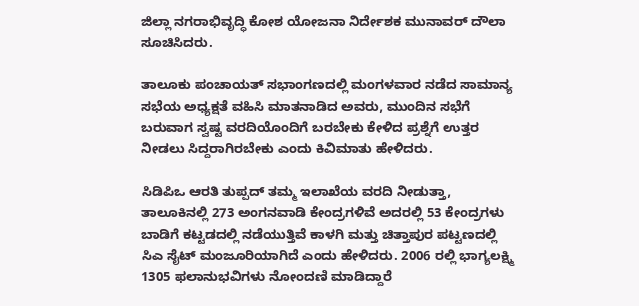ಜಿಲ್ಲಾ ನಗರಾಭಿವೃದ್ಧಿ ಕೋಶ ಯೋಜನಾ ನಿರ್ದೇಶಕ ಮುನಾವರ್ ದೌಲಾ ಸೂಚಿಸಿದರು.

ತಾಲೂಕು ಪಂಚಾಯತ್ ಸಭಾಂಗಣದಲ್ಲಿ ಮಂಗಳವಾರ ನಡೆದ ಸಾಮಾನ್ಯ ಸಭೆಯ ಅಧ್ಯಕ್ಷತೆ ವಹಿಸಿ ಮಾತನಾಡಿದ ಅವರು, ಮುಂದಿನ ಸಭೆಗೆ ಬರುವಾಗ ಸ್ವಷ್ಟ ವರದಿಯೊಂದಿಗೆ ಬರಬೇಕು ಕೇಳಿದ ಪ್ರಶ್ನೆಗೆ ಉತ್ತರ ನೀಡಲು ಸಿದ್ದರಾಗಿರಬೇಕು ಎಂದು ಕಿವಿಮಾತು ಹೇಳಿದರು.

ಸಿಡಿಪಿಒ ಆರತಿ ತುಪ್ಪದ್ ತಮ್ಮ ಇಲಾಖೆಯ ವರದಿ ನೀಡುತ್ತಾ, ತಾಲೂಕಿನಲ್ಲಿ 273 ಅಂಗನವಾಡಿ ಕೇಂದ್ರಗಳಿವೆ ಅದರಲ್ಲಿ 53 ಕೇಂದ್ರಗಳು ಬಾಡಿಗೆ ಕಟ್ಟಡದಲ್ಲಿ ನಡೆಯುತ್ತಿವೆ ಕಾಳಗಿ ಮತ್ತು ಚಿತ್ತಾಪುರ ಪಟ್ಟಣದಲ್ಲಿ ಸಿಎ ಸೈಟ್ ಮಂಜೂರಿಯಾಗಿದೆ ಎಂದು ಹೇಳಿದರು. 2006 ರಲ್ಲಿ ಭಾಗ್ಯಲಕ್ಷ್ಮಿ 1305 ಫಲಾನುಭವಿಗಳು ನೋಂದಣಿ ಮಾಡಿದ್ದಾರೆ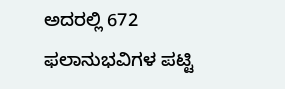ಅದರಲ್ಲಿ 672 ಫಲಾನುಭವಿಗಳ ಪಟ್ಟಿ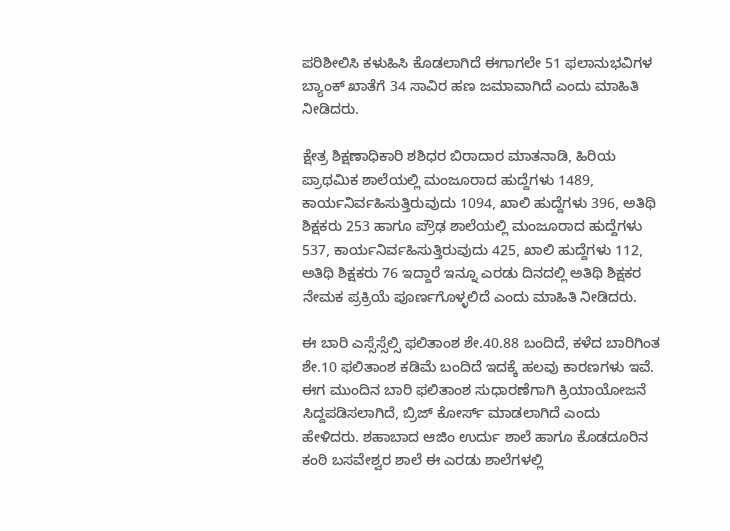ಪರಿಶೀಲಿಸಿ ಕಳುಹಿಸಿ ಕೊಡಲಾಗಿದೆ ಈಗಾಗಲೇ 51 ಫಲಾನುಭವಿಗಳ ಬ್ಯಾಂಕ್ ಖಾತೆಗೆ 34 ಸಾವಿರ ಹಣ ಜಮಾವಾಗಿದೆ ಎಂದು ಮಾಹಿತಿ ನೀಡಿದರು.

ಕ್ಷೇತ್ರ ಶಿಕ್ಷಣಾಧಿಕಾರಿ ಶಶಿಧರ ಬಿರಾದಾರ ಮಾತನಾಡಿ, ಹಿರಿಯ ಪ್ರಾಥಮಿಕ ಶಾಲೆಯಲ್ಲಿ ಮಂಜೂರಾದ ಹುದ್ದೆಗಳು 1489, ಕಾರ್ಯನಿರ್ವಹಿಸುತ್ತಿರುವುದು 1094, ಖಾಲಿ ಹುದ್ದೆಗಳು 396, ಅತಿಥಿ ಶಿಕ್ಷಕರು 253 ಹಾಗೂ ಪ್ರೌಢ ಶಾಲೆಯಲ್ಲಿ ಮಂಜೂರಾದ ಹುದ್ದೆಗಳು 537, ಕಾರ್ಯನಿರ್ವಹಿಸುತ್ತಿರುವುದು 425, ಖಾಲಿ ಹುದ್ದೆಗಳು 112, ಅತಿಥಿ ಶಿಕ್ಷಕರು 76 ಇದ್ದಾರೆ ಇನ್ನೂ ಎರಡು ದಿನದಲ್ಲಿ ಅತಿಥಿ ಶಿಕ್ಷಕರ ನೇಮಕ ಪ್ರಕ್ರಿಯೆ ಪೂರ್ಣಗೊಳ್ಳಲಿದೆ ಎಂದು ಮಾಹಿತಿ ನೀಡಿದರು.

ಈ ಬಾರಿ ಎಸ್ಸೆಸ್ಸೆಲ್ಸಿ ಫಲಿತಾಂಶ ಶೇ.40.88 ಬಂದಿದೆ, ಕಳೆದ ಬಾರಿಗಿಂತ ಶೇ.10 ಫಲಿತಾಂಶ ಕಡಿಮೆ ಬಂದಿದೆ ಇದಕ್ಕೆ ಹಲವು ಕಾರಣಗಳು ಇವೆ. ಈಗ ಮುಂದಿನ ಬಾರಿ ಫಲಿತಾಂಶ ಸುಧಾರಣೆಗಾಗಿ ಕ್ರಿಯಾಯೋಜನೆ ಸಿದ್ದಪಡಿಸಲಾಗಿದೆ, ಬ್ರಿಜ್ ಕೋರ್ಸ್ ಮಾಡಲಾಗಿದೆ ಎಂದು ಹೇಳಿದರು. ಶಹಾಬಾದ ಆಜಿಂ ಉರ್ದು ಶಾಲೆ ಹಾಗೂ ಕೊಡದೂರಿನ ಕಂಠಿ ಬಸವೇಶ್ವರ ಶಾಲೆ ಈ ಎರಡು ಶಾಲೆಗಳಲ್ಲಿ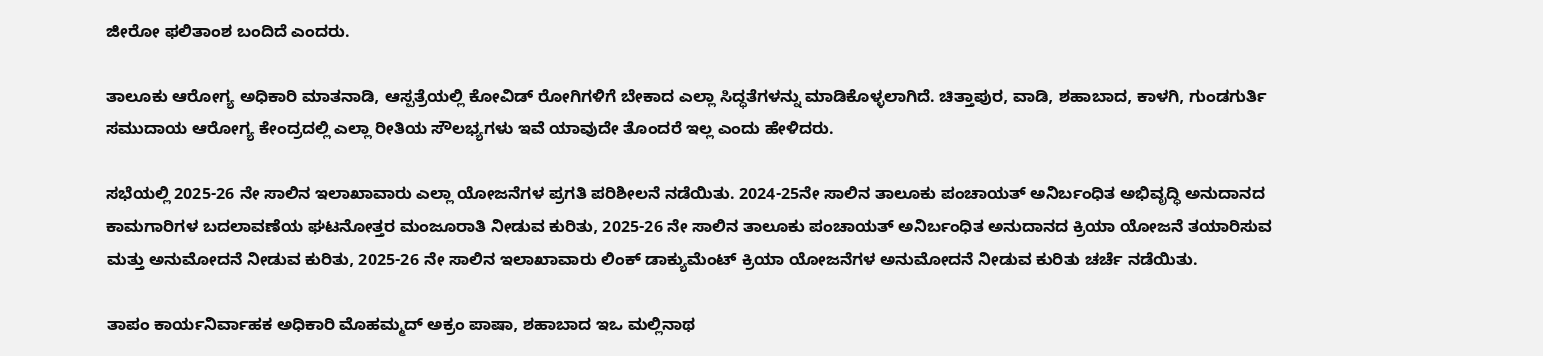ಜೀರೋ ಫಲಿತಾಂಶ ಬಂದಿದೆ ಎಂದರು.

ತಾಲೂಕು ಆರೋಗ್ಯ ಅಧಿಕಾರಿ ಮಾತನಾಡಿ, ಆಸ್ಪತ್ರೆಯಲ್ಲಿ ಕೋವಿಡ್ ರೋಗಿಗಳಿಗೆ ಬೇಕಾದ ಎಲ್ಲಾ ಸಿದ್ಧತೆಗಳನ್ನು ಮಾಡಿಕೊಳ್ಳಲಾಗಿದೆ. ಚಿತ್ತಾಪುರ, ವಾಡಿ, ಶಹಾಬಾದ, ಕಾಳಗಿ, ಗುಂಡಗುರ್ತಿ ಸಮುದಾಯ ಆರೋಗ್ಯ ಕೇಂದ್ರದಲ್ಲಿ ಎಲ್ಲಾ ರೀತಿಯ ಸೌಲಭ್ಯಗಳು ಇವೆ ಯಾವುದೇ ತೊಂದರೆ ಇಲ್ಲ ಎಂದು ಹೇಳಿದರು.

ಸಭೆಯಲ್ಲಿ 2025-26 ನೇ ಸಾಲಿನ ಇಲಾಖಾವಾರು ಎಲ್ಲಾ ಯೋಜನೆಗಳ ಪ್ರಗತಿ ಪರಿಶೀಲನೆ ನಡೆಯಿತು. 2024-25ನೇ ಸಾಲಿನ ತಾಲೂಕು ಪಂಚಾಯತ್ ಅನಿರ್ಬಂಧಿತ ಅಭಿವೃದ್ಧಿ ಅನುದಾನದ ಕಾಮಗಾರಿಗಳ ಬದಲಾವಣೆಯ ಘಟನೋತ್ತರ ಮಂಜೂರಾತಿ ನೀಡುವ ಕುರಿತು, 2025-26 ನೇ ಸಾಲಿನ ತಾಲೂಕು ಪಂಚಾಯತ್ ಅನಿರ್ಬಂಧಿತ ಅನುದಾನದ ಕ್ರಿಯಾ ಯೋಜನೆ ತಯಾರಿಸುವ ಮತ್ತು ಅನುಮೋದನೆ ನೀಡುವ ಕುರಿತು, 2025-26 ನೇ ಸಾಲಿನ ಇಲಾಖಾವಾರು ಲಿಂಕ್ ಡಾಕ್ಯುಮೆಂಟ್ ಕ್ರಿಯಾ ಯೋಜನೆಗಳ ಅನುಮೋದನೆ ನೀಡುವ ಕುರಿತು ಚರ್ಚೆ ನಡೆಯಿತು.

ತಾಪಂ ಕಾರ್ಯನಿರ್ವಾಹಕ ಅಧಿಕಾರಿ ಮೊಹಮ್ಮದ್ ಅಕ್ರಂ ಪಾಷಾ, ಶಹಾಬಾದ ಇಒ ಮಲ್ಲಿನಾಥ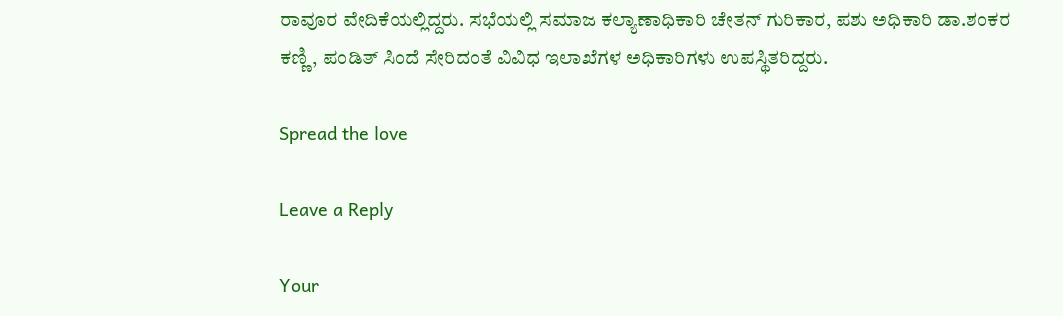ರಾವೂರ ವೇದಿಕೆಯಲ್ಲಿದ್ದರು. ಸಭೆಯಲ್ಲಿ ಸಮಾಜ ಕಲ್ಯಾಣಾಧಿಕಾರಿ ಚೇತನ್ ಗುರಿಕಾರ, ಪಶು ಅಧಿಕಾರಿ ಡಾ.ಶಂಕರ ಕಣ್ಣಿ, ಪಂಡಿತ್ ಸಿಂದೆ ಸೇರಿದಂತೆ ವಿವಿಧ ಇಲಾಖೆಗಳ ಅಧಿಕಾರಿಗಳು ಉಪಸ್ಥಿತರಿದ್ದರು.

Spread the love

Leave a Reply

Your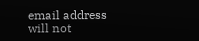email address will not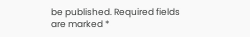be published. Required fields are marked *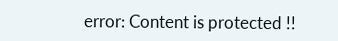error: Content is protected !!